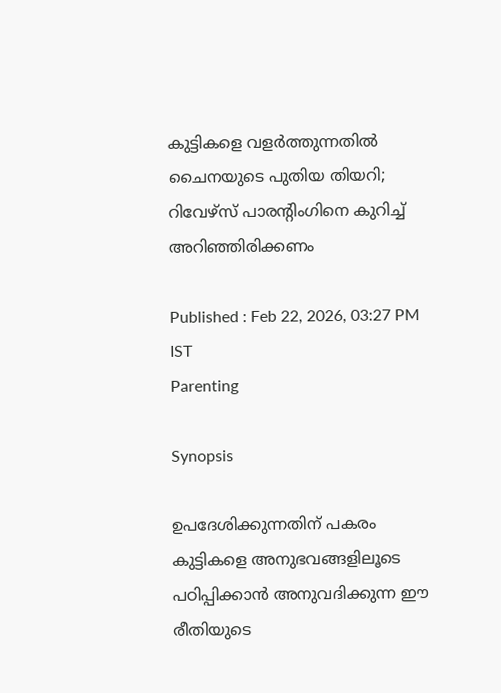കുട്ടികളെ വളർത്തുന്നതിൽ ചൈനയുടെ പുതിയ തിയറി; റിവേഴ്സ് പാരന്റിംഗിനെ കുറിച്ച് അറിഞ്ഞിരിക്കണം

Published : Feb 22, 2026, 03:27 PM IST
Parenting

Synopsis

ഉപദേശിക്കുന്നതിന് പകരം കുട്ടികളെ അനുഭവങ്ങളിലൂടെ പഠിപ്പിക്കാൻ അനുവദിക്കുന്ന ഈ രീതിയുടെ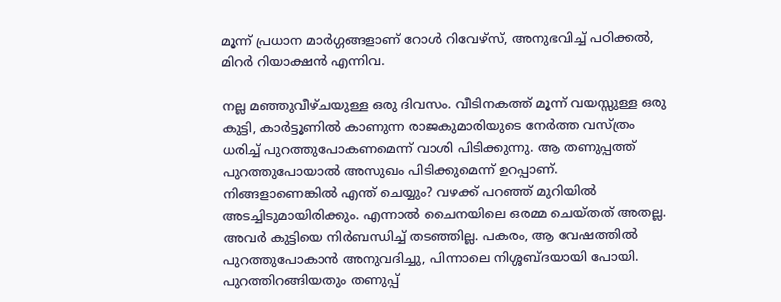മൂന്ന് പ്രധാന മാർഗ്ഗങ്ങളാണ് റോൾ റിവേഴ്സ്, അനുഭവിച്ച് പഠിക്കൽ, മിറർ റിയാക്ഷൻ എന്നിവ.

നല്ല മഞ്ഞുവീഴ്ചയുള്ള ഒരു ദിവസം. വീടിനകത്ത് മൂന്ന് വയസ്സുള്ള ഒരു കുട്ടി, കാർട്ടൂണിൽ കാണുന്ന രാജകുമാരിയുടെ നേർത്ത വസ്ത്രം ധരിച്ച് പുറത്തുപോകണമെന്ന് വാശി പിടിക്കുന്നു. ആ തണുപ്പത്ത് പുറത്തുപോയാൽ അസുഖം പിടിക്കുമെന്ന് ഉറപ്പാണ്. നിങ്ങളാണെങ്കിൽ എന്ത് ചെയ്യും? വഴക്ക് പറഞ്ഞ് മുറിയിൽ അടച്ചിടുമായിരിക്കും. എന്നാൽ ചൈനയിലെ ഒരമ്മ ചെയ്തത് അതല്ല. അവർ കുട്ടിയെ നിർബന്ധിച്ച് തടഞ്ഞില്ല. പകരം, ആ വേഷത്തിൽ പുറത്തുപോകാൻ അനുവദിച്ചു, പിന്നാലെ നിശ്ശബ്ദയായി പോയി. പുറത്തിറങ്ങിയതും തണുപ്പ്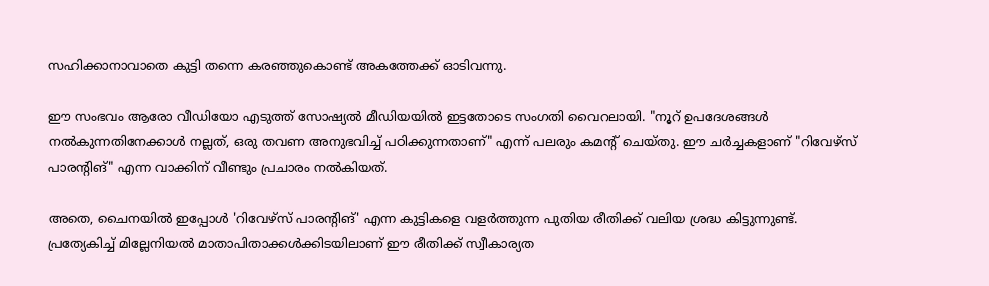സഹിക്കാനാവാതെ കുട്ടി തന്നെ കരഞ്ഞുകൊണ്ട് അകത്തേക്ക് ഓടിവന്നു.

ഈ സംഭവം ആരോ വീഡിയോ എടുത്ത് സോഷ്യൽ മീഡിയയിൽ ഇട്ടതോടെ സംഗതി വൈറലായി. "നൂറ് ഉപദേശങ്ങൾ നൽകുന്നതിനേക്കാൾ നല്ലത്, ഒരു തവണ അനുഭവിച്ച് പഠിക്കുന്നതാണ്" എന്ന് പലരും കമന്റ് ചെയ്തു. ഈ ചർച്ചകളാണ് "റിവേഴ്സ് പാരന്റിങ്" എന്ന വാക്കിന് വീണ്ടും പ്രചാരം നൽകിയത്.

അതെ, ചൈനയിൽ ഇപ്പോൾ 'റിവേഴ്സ് പാരന്റിങ്' എന്ന കുട്ടികളെ വളർത്തുന്ന പുതിയ രീതിക്ക് വലിയ ശ്രദ്ധ കിട്ടുന്നുണ്ട്. പ്രത്യേകിച്ച് മില്ലേനിയൽ മാതാപിതാക്കൾക്കിടയിലാണ് ഈ രീതിക്ക് സ്വീകാര്യത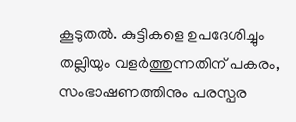കൂടുതൽ. കുട്ടികളെ ഉപദേശിച്ചും തല്ലിയും വളർത്തുന്നതിന് പകരം, സംഭാഷണത്തിനും പരസ്പര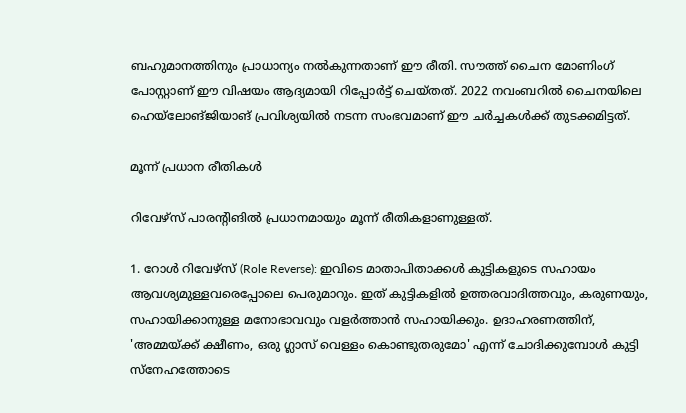ബഹുമാനത്തിനും പ്രാധാന്യം നൽകുന്നതാണ് ഈ രീതി. സൗത്ത് ചൈന മോണിംഗ് പോസ്റ്റാണ് ഈ വിഷയം ആദ്യമായി റിപ്പോർട്ട് ചെയ്തത്. 2022 നവംബറിൽ ചൈനയിലെ ഹെയ്‌ലോങ്‌ജിയാങ് പ്രവിശ്യയിൽ നടന്ന സംഭവമാണ് ഈ ചർച്ചകൾക്ക് തുടക്കമിട്ടത്.

മൂന്ന് പ്രധാന രീതികൾ

റിവേഴ്സ് പാരന്റിങിൽ പ്രധാനമായും മൂന്ന് രീതികളാണുള്ളത്.

1. റോൾ റിവേഴ്സ് (Role Reverse): ഇവിടെ മാതാപിതാക്കൾ കുട്ടികളുടെ സഹായം ആവശ്യമുള്ളവരെപ്പോലെ പെരുമാറും. ഇത് കുട്ടികളിൽ ഉത്തരവാദിത്തവും, കരുണയും, സഹായിക്കാനുള്ള മനോഭാവവും വളർത്താൻ സഹായിക്കും. ഉദാഹരണത്തിന്, 'അമ്മയ്ക്ക് ക്ഷീണം, ഒരു ഗ്ലാസ് വെള്ളം കൊണ്ടുതരുമോ' എന്ന് ചോദിക്കുമ്പോൾ കുട്ടി സ്നേഹത്തോടെ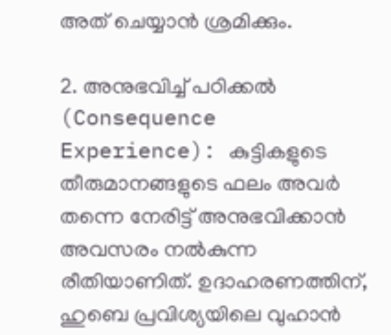അത് ചെയ്യാൻ ശ്രമിക്കും.

2. അനുഭവിച്ച് പഠിക്കൽ (Consequence Experience): കുട്ടികളുടെ തീരുമാനങ്ങളുടെ ഫലം അവർ തന്നെ നേരിട്ട് അനുഭവിക്കാൻ അവസരം നൽകുന്ന രീതിയാണിത്. ഉദാഹരണത്തിന്, ഹുബെ പ്രവിശ്യയിലെ വുഹാൻ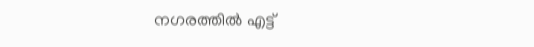നഗരത്തിൽ എട്ട്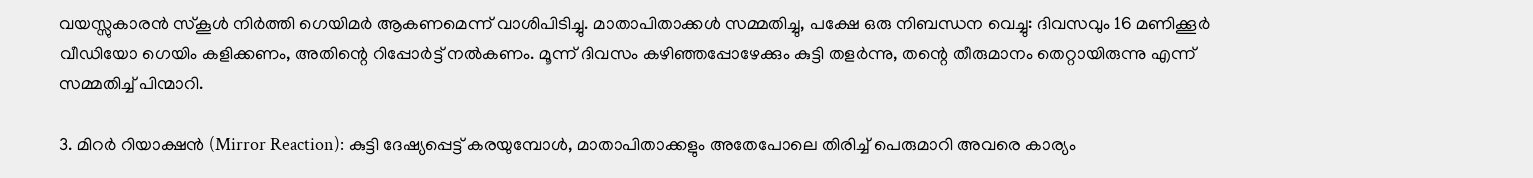വയസ്സുകാരൻ സ്കൂൾ നിർത്തി ഗെയിമർ ആകണമെന്ന് വാശിപിടിച്ചു. മാതാപിതാക്കൾ സമ്മതിച്ചു, പക്ഷേ ഒരു നിബന്ധന വെച്ചു: ദിവസവും 16 മണിക്കൂർ വീഡിയോ ഗെയിം കളിക്കണം, അതിന്റെ റിപ്പോർട്ട് നൽകണം. മൂന്ന് ദിവസം കഴിഞ്ഞപ്പോഴേക്കും കുട്ടി തളർന്നു, തന്റെ തീരുമാനം തെറ്റായിരുന്നു എന്ന് സമ്മതിച്ച് പിന്മാറി.

3. മിറർ റിയാക്ഷൻ (Mirror Reaction): കുട്ടി ദേഷ്യപ്പെട്ട് കരയുമ്പോൾ, മാതാപിതാക്കളും അതേപോലെ തിരിച്ച് പെരുമാറി അവരെ കാര്യം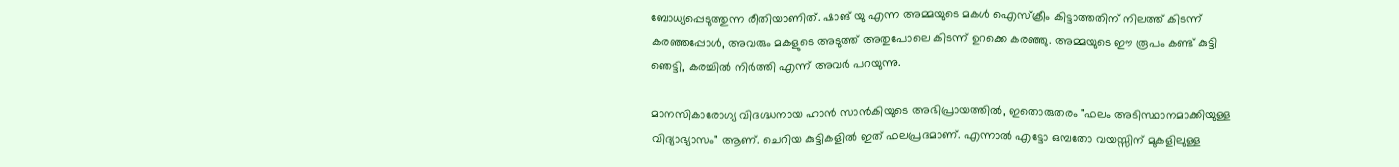ബോധ്യപ്പെടുത്തുന്ന രീതിയാണിത്. ഷാങ് യു എന്ന അമ്മയുടെ മകൾ ഐസ്ക്രീം കിട്ടാത്തതിന് നിലത്ത് കിടന്ന് കരഞ്ഞപ്പോൾ, അവരും മകളുടെ അടുത്ത് അതുപോലെ കിടന്ന് ഉറക്കെ കരഞ്ഞു. അമ്മയുടെ ഈ രൂപം കണ്ട് കുട്ടി ഞെട്ടി, കരച്ചിൽ നിർത്തി എന്ന് അവർ പറയുന്നു.

മാനസികാരോഗ്യ വിദഗ്ദ്ധനായ ഹാൻ സാൻകിയുടെ അഭിപ്രായത്തിൽ, ഇതൊരുതരം "ഫലം അടിസ്ഥാനമാക്കിയുള്ള വിദ്യാഭ്യാസം" ആണ്. ചെറിയ കുട്ടികളിൽ ഇത് ഫലപ്രദമാണ്. എന്നാൽ എട്ടോ ഒമ്പതോ വയസ്സിന് മുകളിലുള്ള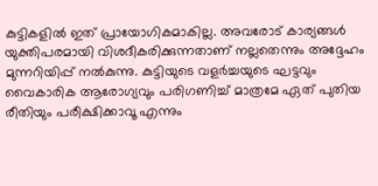കുട്ടികളിൽ ഇത് പ്രായോഗികമാകില്ല. അവരോട് കാര്യങ്ങൾ യുക്തിപരമായി വിശദീകരിക്കുന്നതാണ് നല്ലതെന്നും അദ്ദേഹം മുന്നറിയിപ്പ് നൽകുന്നു. കുട്ടിയുടെ വളർച്ചയുടെ ഘട്ടവും വൈകാരിക ആരോഗ്യവും പരിഗണിച്ച് മാത്രമേ ഏത് പുതിയ രീതിയും പരീക്ഷിക്കാവൂ എന്നും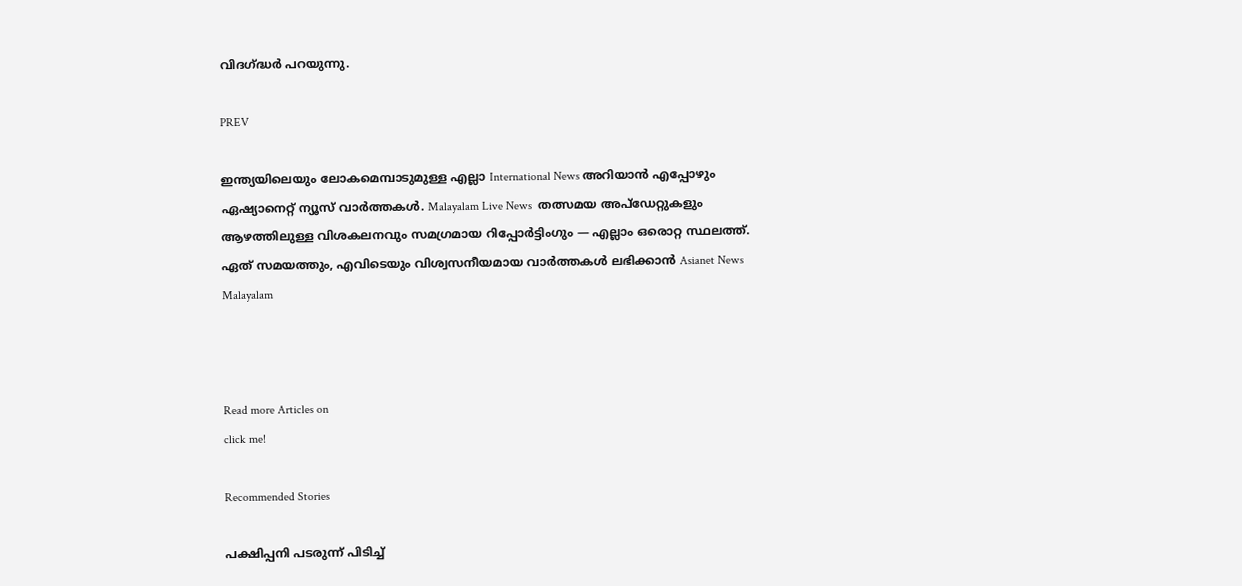വിദഗ്ദ്ധർ പറയുന്നു.

PREV

ഇന്ത്യയിലെയും ലോകമെമ്പാടുമുള്ള എല്ലാ International News അറിയാൻ എപ്പോഴും ഏഷ്യാനെറ്റ് ന്യൂസ് വാർത്തകൾ. Malayalam Live News  തത്സമയ അപ്‌ഡേറ്റുകളും ആഴത്തിലുള്ള വിശകലനവും സമഗ്രമായ റിപ്പോർട്ടിംഗും — എല്ലാം ഒരൊറ്റ സ്ഥലത്ത്. ഏത് സമയത്തും, എവിടെയും വിശ്വസനീയമായ വാർത്തകൾ ലഭിക്കാൻ Asianet News Malayalam



Read more Articles on
click me!

Recommended Stories

പക്ഷിപ്പനി പടരുന്ന് പിടിച്ച്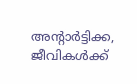അന്‍റാർട്ടിക്ക, ജീവികൾക്ക്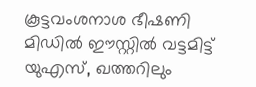കൂട്ടവംശനാശ ഭീഷണി
മിഡിൽ ഈസ്റ്റിൽ വട്ടമിട്ട് യുഎസ്, ഖത്തറിലും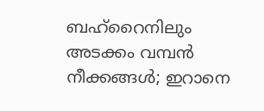ബഹ്റൈനിലും അടക്കം വമ്പൻ നീക്കങ്ങൾ; ഇറാനെ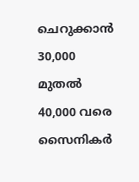ചെറുക്കാൻ 30,000 മുതൽ 40,000 വരെ സൈനികർ